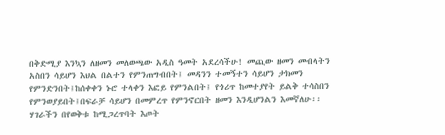በቅድሚያ እንኳን ለዘመን መለወጫው አዲስ ዓመት አደረሳችሁ! መጪው ዘመን መብላትን አስበን ሳይሆን እህል በልተን የምንጠግብበት፤ መዳንን ተመኝተን ሳይሆን ታክመን የምንድንበት፤ከሰቀቀን ኑሮ ተላቀን እፎይ የምንልበት፤ የጎሪጥ ከመተያየት ይልቅ ተሳስበን የምንወያይበት፤በፍራቻ ሳይሆን በመምረጥ የምንኖርበት ዘመን እንዲሆንልን እመኛለሁ፡፡
ሃገራችን በየወቅቱ ከሚጋረጥባት እጦት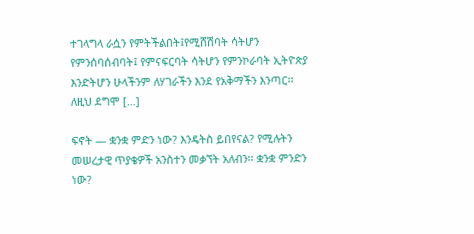ተገላግላ ራሷን የምትችልበት፤የሚሸሽባት ሳትሆን የምንሰባሰብባት፤ የምናፍርባት ሳትሆን የምንኮራባት ኢትዮጵያ እንድትሆን ሁላችንም ለሃገራችን እንደ የአቅማችን እንጣር፡፡ ለዚህ ደግሞ […]

ፍኖት — ቋንቋ ምድን ነው? እንዴትስ ይበየናል? የሚሉትን መሠረታዊ ጥያቄዎች አንስተን መቃኘት አለብን፡፡ ቋንቋ ምንድን ነው?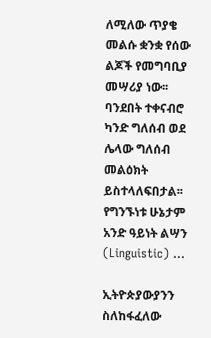ለሚለው ጥያቄ መልሱ ቋንቋ የሰው ልጆች የመግባቢያ መሣሪያ ነው፡፡ ባንደበት ተቀናብሮ ካንድ ግለሰብ ወደ ሌላው ግለሰብ መልዕክት ይስተላለፍበታል፡፡ የግንኙነቱ ሁኔታም አንድ ዓይነት ልሣን (Linguistic) …

ኢትዮጵያውያንን ስለከፋፈለው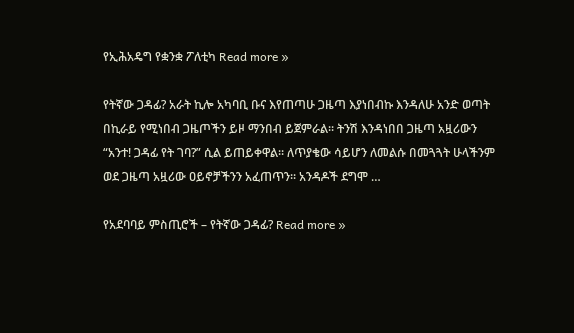የኢሕአዴግ የቋንቋ ፖለቲካ Read more »

የትኛው ጋዳፊ? አራት ኪሎ አካባቢ ቡና እየጠጣሁ ጋዜጣ እያነበብኩ እንዳለሁ አንድ ወጣት በኪራይ የሚነበብ ጋዜጦችን ይዞ ማንበብ ይጀምራል፡፡ ትንሽ እንዳነበበ ጋዜጣ አዟሪውን “አንተ! ጋዳፊ የት ገባ?” ሲል ይጠይቀዋል፡፡ ለጥያቄው ሳይሆን ለመልሱ በመጓጓት ሁላችንም ወደ ጋዜጣ አዟሪው ዐይኖቻችንን አፈጠጥን፡፡ አንዳዶች ደግሞ …

የአደባባይ ምስጢሮች – የትኛው ጋዳፊ? Read more »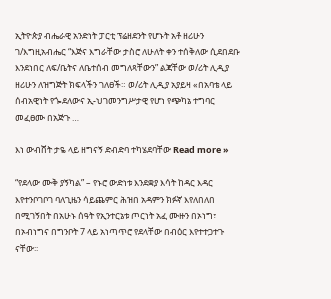ኢትዮጵያ ብሔራዊ አንድነት ፓርቲ ፕሬዘደንት የሆኑት አቶ ዘሪሁን ገ/እግዚአብሔር “እጅና እግራቸው ታስሮ ለሁለት ቀን ተሰቅለው ሲደበደቡ እንደነበር ለፍ/ቤትና ለቤተሰብ መግለጻቸውን” ልጃቸው ወ/ሪት ሊዲያ ዘሪሁን ለዝግጅት ክፍላችን ገለፀች። ወ/ሪት ሊዲያ አያይዛ «በአባቴ ላይ ሰብአዊነት የጐደለውና ኢ-ህገመንግሥታዊ የሆነ የጭካኔ ተግባር መፈፀሙ በአጅጉ …

እነ ውብሸት ታዬ ላይ ዘግናኝ ድብድባ ተካሄደባቸው Read more »

“የደላው ሙቅ ያኝካል” – የኑሮ ውድነቱ እንደቋያ እሳት ከዳር እዳር እየተንቦገቦገ ባለጊዜን ሳይጨምር ሕዝበ አዳምን ክፉኛ እየለበለበ በሚገኝበት በአሁኑ ሰዓት የኢንተርኔቱ ጦርነት አፈ ሙዙን በኦነግ፣ በኦብነግና በግንቦት 7 ላይ አነጣጥሮ የደላቸው በብዕር እየተተጋተጉ ናቸው፡፡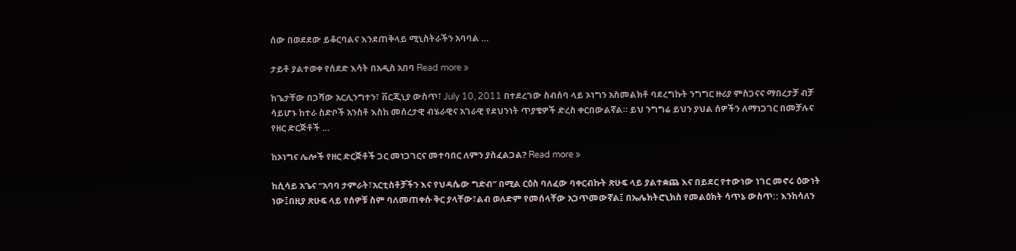ሰው በወደደው ይቆርባልና እንደጠቅላይ ሚኒስትራችን አባባል …

ታይቶ ያልተወቀ የሰደድ እሳት በአዲስ አበባ Read more »

ከጌታቸው በጋሻው አርሊንግተን፣ ቨርጂኒያ ውስጥ፣ July 10, 2011 በተደረገው ስብሰባ ላይ ኦነግን አስመልክቶ ባደረግኩት ንግግር ዙሪያ ምስጋናና ማበረታቻ ብቻ ሳይሆኑ ከተራ ስድቦች አንስቶ እስከ መሰረታዊ ብሄራዊና አገራዊ የደህንነት ጥያቄዎች ድረስ ቀርበውልኛል። ይህ ንግግሬ ይህን ያህል ሰዎችን ለማነጋገር በመቻሉና የዘር ድርጅቶች …

ከኦነግና ሌሎች የዘር ድርጅቶች ጋር መነጋገርና መተባበር ለምን ያስፈልጋል? Read more »

ከሲሳይ አጌና “አባባ ታምራት፣አርቲስቶቻችን እና የህዳሴው ግድብ” በሚል ርዕስ ባለፈው ባቀርብኩት ጽሁፍ ላይ ያልተቋጨ እና በይደር የተውነው ነገር መኖሩ ዕውነት ነው፤በዚያ ጽሁፍ ላይ የሰዎቹ ስም ባለመጠቀሱ ቅር ያላቸው፣ልብ ወለድም የመሰላቸው አጋጥመውኛል፤ በኤሌክትሮኒክስ የመልዕክት ሳጥኔ ውስጥ:: እንከሳለን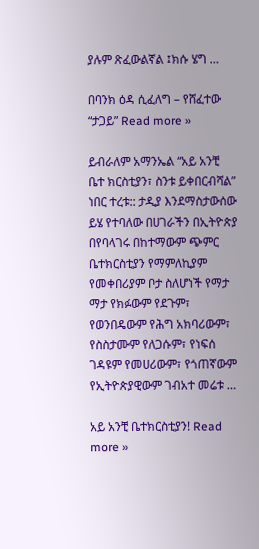ያሉም ጽፈውልኛል ፤ክሱ ሄግ …

በባንክ ዕዳ ሲፈለግ – የሸፈተው “ታጋይ” Read more »

ይብራለም አማንኤል “አይ አንቺ ቤተ ክርስቲያን፣ ስንቱ ይቀበርብሻል” ነበር ተረቱ:: ታዲያ እንደማስታውሰው ይሄ የተባለው በሀገራችን በኢትዮጵያ በየባላገሩ በከተማውም ጭምር ቤተክርስቲያን የማምለኪያም የመቀበሪያም ቦታ ስለሆነች የማታ ማታ የክፉውም የደጉም፣ የወንበዴውም የሕግ አክባሪውም፣ የስስታሙም የለጋሱም፣ የነፍሰ ገዳዩም የመሀሪውም፣ የጎጠኛውም የኢትዮጵያዊውም ገብአተ መሬቱ …

አይ አንቺ ቤተክርስቲያን! Read more »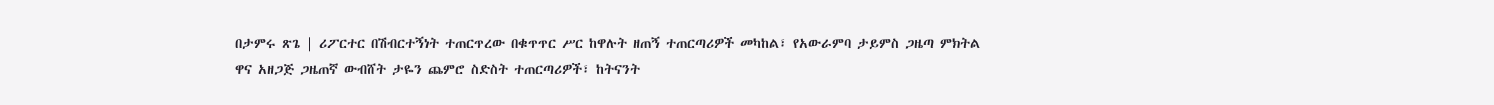በታምሩ ጽጌ | ሪፖርተር በሽብርተኝነት ተጠርጥረው በቁጥጥር ሥር ከዋሉት ዘጠኝ ተጠርጣሪዎች መካከል፣ የአውራምባ ታይምስ ጋዜጣ ምክትል ዋና አዘጋጅ ጋዜጠኛ ውብሸት ታዬን ጨምሮ ስድስት ተጠርጣሪዎች፣ ከትናንት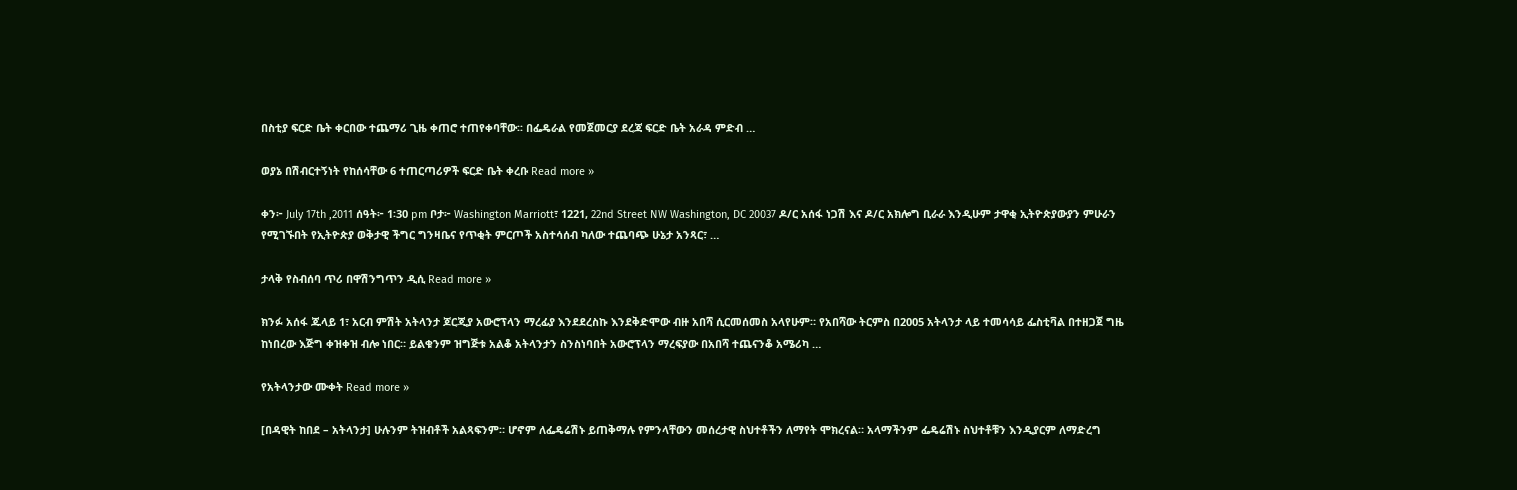በስቲያ ፍርድ ቤት ቀርበው ተጨማሪ ጊዜ ቀጠሮ ተጠየቀባቸው፡፡ በፌዴራል የመጀመርያ ደረጃ ፍርድ ቤት አራዳ ምድብ …

ወያኔ በሽብርተኝነት የከሰሳቸው 6 ተጠርጣሪዎች ፍርድ ቤት ቀረቡ Read more »

ቀን፦ July 17th ,2011 ሰዓት፦ 1፡30 pm ቦታ፦ Washington Marriott፣ 1221, 22nd Street NW Washington, DC 20037 ዶ/ር አሰፋ ነጋሽ እና ዶ/ር አክሎግ ቢራራ እንዲሁም ታዋቂ ኢትዮጵያውያን ምሁራን የሚገኙበት የኢትዮጵያ ወቅታዊ ችግር ግንዛቤና የጥቂት ምርጦች አስተሳሰብ ካለው ተጨባጭ ሁኔታ አንጻር፣ …

ታላቅ የስብሰባ ጥሪ በዋሽንግጥን ዲሲ Read more »

ክንፉ አሰፋ ጁላይ 1፣ አርብ ምሽት አትላንታ ጆርጂያ አውሮፕላን ማረፊያ እንደደረስኩ እንደቅድሞው ብዙ አበሻ ሲርመሰመስ አላየሁም። የአበሻው ትርምስ በ2005 አትላንታ ላይ ተመሳሳይ ፌስቲቫል በተዘጋጀ ግዜ ከነበረው እጅግ ቀዝቀዝ ብሎ ነበር። ይልቁንም ዝግጅቱ አልቆ አትላንታን ስንስነባበት አውሮፕላን ማረፍያው በአበሻ ተጨናንቆ አሜሪካ …

የአትላንታው ሙቀት Read more »

[በዳዊት ከበደ – አትላንታ] ሁሉንም ትዝብቶች አልጻፍንም። ሆኖም ለፌዴሬሽኑ ይጠቅማሉ የምንላቸውን መሰረታዊ ስህተቶችን ለማየት ሞክረናል። አላማችንም ፌዴሬሽኑ ስህተቶቹን እንዲያርም ለማድረግ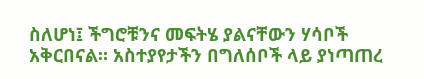ስለሆነ፤ ችግሮቹንና መፍትሄ ያልናቸውን ሃሳቦች አቅርበናል። አስተያየታችን በግለሰቦች ላይ ያነጣጠረ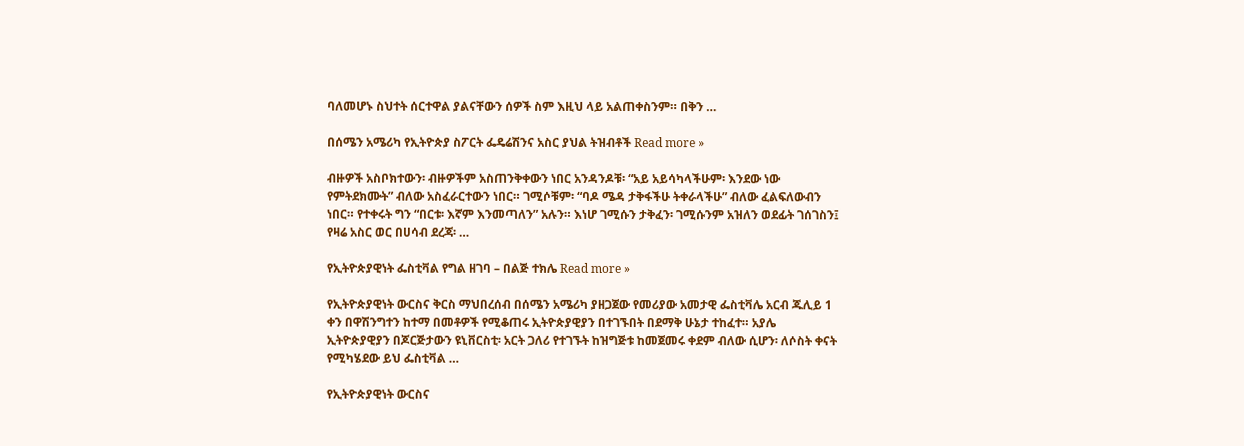ባለመሆኑ ስህተት ሰርተዋል ያልናቸውን ሰዎች ስም እዚህ ላይ አልጠቀስንም። በቅን …

በሰሜን አሜሪካ የኢትዮጵያ ስፖርት ፌዴሬሽንና አስር ያህል ትዝብቶች Read more »

ብዙዎች አስቦክተውን፡ ብዙዎችም አስጠንቅቀውን ነበር አንዳንዶቹ፡ “አይ አይሳካላችሁም፡ እንደው ነው የምትደክሙት” ብለው አስፈራርተውን ነበር። ገሚሶቹም፡ “ባዶ ሜዳ ታቅፋችሁ ትቀራላችሁ” ብለው ፈልፍለውብን ነበር። የተቀሩት ግን “በርቱ፡ እኛም እንመጣለን” አሉን። እነሆ ገሚሱን ታቅፈን፡ ገሚሱንም አዝለን ወደፊት ገሰገስን፤ የዛሬ አስር ወር በሀሳብ ደረጃ፡ …

የኢትዮጵያዊነት ፌስቲቫል የግል ዘገባ – በልጅ ተክሌ Read more »

የኢትዮጵያዊነት ውርስና ቅርስ ማህበረሰብ በሰሜን አሜሪካ ያዘጋጀው የመሪያው አመታዊ ፌስቲቫሌ አርብ ጁሊይ 1 ቀን በዋሽንግተን ከተማ በመቶዎች የሚቆጠሩ ኢትዮጵያዊያን በተገኙበት በደማቅ ሁኔታ ተከፈተ። አያሌ ኢትዮጵያዊያን በጆርጅታውን ዩኒቨርስቲ፡ አርት ጋለሪ የተገኙት ከዝግጅቱ ከመጀመሩ ቀደም ብለው ሲሆን፡ ለሶስት ቀናት የሚካሄደው ይህ ፌስቲቫል …

የኢትዮጵያዊነት ውርስና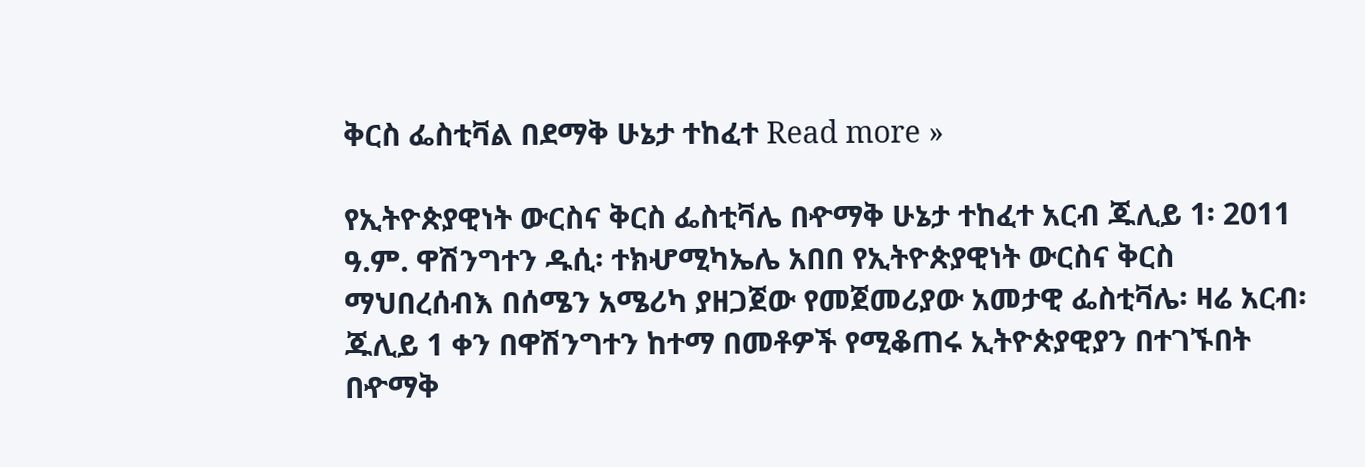ቅርስ ፌስቲቫል በደማቅ ሁኔታ ተከፈተ Read more »

የኢትዮጵያዊነት ውርስና ቅርስ ፌስቲቫሌ በዯማቅ ሁኔታ ተከፈተ አርብ ጁሊይ 1፡ 2011 ዓ.ም. ዋሽንግተን ዱሲ፡ ተክሇሚካኤሌ አበበ የኢትዮጵያዊነት ውርስና ቅርስ ማህበረሰብእ በሰሜን አሜሪካ ያዘጋጀው የመጀመሪያው አመታዊ ፌስቲቫሌ፡ ዛሬ አርብ፡ ጁሊይ 1 ቀን በዋሽንግተን ከተማ በመቶዎች የሚቆጠሩ ኢትዮጵያዊያን በተገኙበት በዯማቅ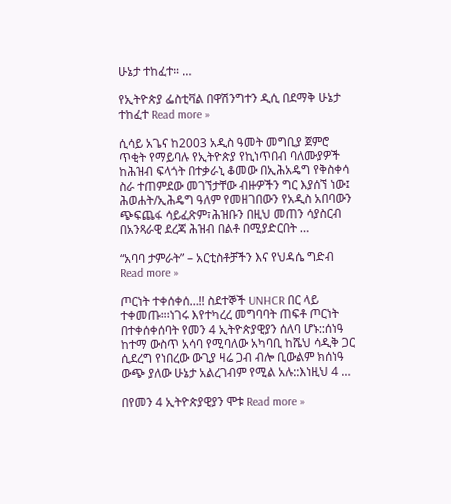ሁኔታ ተከፈተ። …

የኢትዮጵያ ፌስቲቫል በዋሽንግተን ዲሲ በደማቅ ሁኔታ ተከፈተ Read more »

ሲሳይ አጌና ከ2003 አዲስ ዓመት መግቢያ ጀምሮ ጥቂት የማይባሉ የኢትዮጵያ የኪነጥበብ ባለሙያዎች ከሕዝብ ፍላጎት በተቃራኒ ቆመው በኢሕአዴግ የቅስቀሳ ስራ ተጠምደው መገኘታቸው ብዙዎችን ግር እያሰኘ ነው፤ ሕወሐት/ኢሕዴግ ዓለም የመዘገበውን የአዲስ አበባውን ጭፍጨፋ ሳይፈጽም፣ሕዝቡን በዚህ መጠን ሳያስርብ በአንጻራዊ ደረጃ ሕዝብ በልቶ በሚያድርበት …

“አባባ ታምራት” – አርቲስቶቻችን እና የህዳሴ ግድብ Read more »

ጦርነት ተቀሰቀሰ…!! ስደተኞች UNHCR በር ላይ ተቀመጡ።፡ነገሩ እየተካረረ መግባባት ጠፍቶ ጦርነት በተቀሰቀሰባት የመን 4 ኢትዮጵያዊያን ሰለባ ሆኑ::ሰነዓ ከተማ ውስጥ አሳባ የሚባለው አካባቢ ከሼህ ሳዲቅ ጋር ሲደረግ የነበረው ውጊያ ዛሬ ጋብ ብሎ ቢውልም ክሰነዓ ውጭ ያለው ሁኔታ አልረገብም የሚል አሉ::እነዚህ 4 …

በየመን 4 ኢትዮጵያዊያን ሞቱ Read more »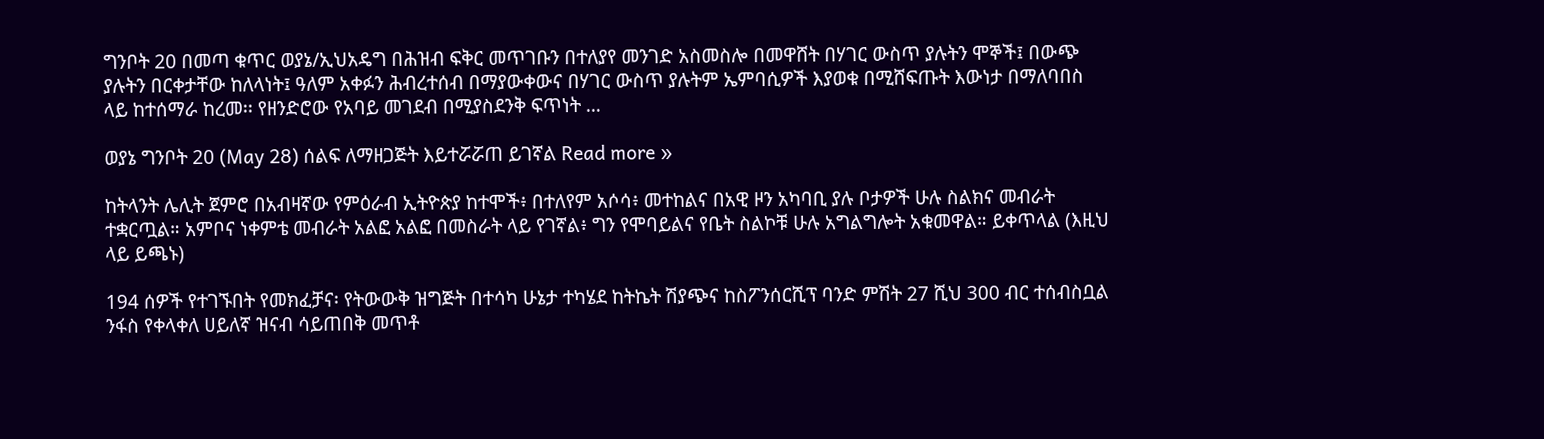ግንቦት 20 በመጣ ቁጥር ወያኔ/ኢህአዴግ በሕዝብ ፍቅር መጥገቡን በተለያየ መንገድ አስመስሎ በመዋሸት በሃገር ውስጥ ያሉትን ሞኞች፤ በውጭ ያሉትን በርቀታቸው ከለላነት፤ ዓለም አቀፉን ሕብረተሰብ በማያውቀውና በሃገር ውስጥ ያሉትም ኤምባሲዎች እያወቁ በሚሸፍጡት እውነታ በማለባበስ ላይ ከተሰማራ ከረመ፡፡ የዘንድሮው የአባይ መገደብ በሚያስደንቅ ፍጥነት …

ወያኔ ግንቦት 20 (May 28) ሰልፍ ለማዘጋጅት እይተሯሯጠ ይገኛል Read more »

ከትላንት ሌሊት ጀምሮ በአብዛኛው የምዕራብ ኢትዮጵያ ከተሞች፥ በተለየም አሶሳ፥ መተከልና በአዊ ዞን አካባቢ ያሉ ቦታዎች ሁሉ ስልክና መብራት ተቋርጧል። አምቦና ነቀምቴ መብራት አልፎ አልፎ በመስራት ላይ የገኛል፥ ግን የሞባይልና የቤት ስልኮቹ ሁሉ አግልግሎት አቁመዋል። ይቀጥላል (እዚህ ላይ ይጫኑ)

194 ሰዎች የተገኙበት የመክፈቻና፡ የትውውቅ ዝግጅት በተሳካ ሁኔታ ተካሄደ ከትኬት ሽያጭና ከስፖንሰርሺፕ ባንድ ምሽት 27 ሺህ 300 ብር ተሰብስቧል ንፋስ የቀላቀለ ሀይለኛ ዝናብ ሳይጠበቅ መጥቶ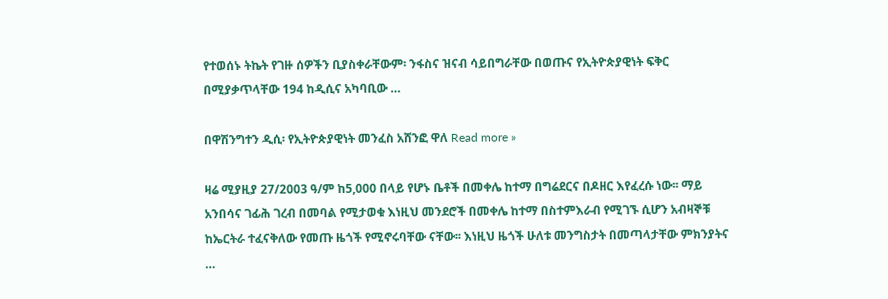የተወሰኑ ትኬት የገዙ ሰዎችን ቢያስቀራቸውም፡ ንፋስና ዝናብ ሳይበግራቸው በወጡና የኢትዮጵያዊነት ፍቅር በሚያቃጥላቸው 194 ከዲሲና አካባቢው …

በዋሽንግተን ዲሲ፡ የኢትዮጵያዊነት መንፈስ አሸንፎ ዋለ Read more »

ዛሬ ሚያዚያ 27/2003 ዓ/ም ከ5,000 በላይ የሆኑ ቤቶች በመቀሌ ከተማ በግሬደርና በዶዘር እየፈረሱ ነው፡፡ ማይ አንበሳና ገፊሕ ገረብ በመባል የሚታወቁ እነዚህ መንደሮች በመቀሌ ከተማ በስተምእራብ የሚገኙ ሲሆን አብዛኞቹ ከኤርትራ ተፈናቅለው የመጡ ዜጎች የሚኖሩባቸው ናቸው፡፡ እነዚህ ዜጎች ሁለቱ መንግስታት በመጣላታቸው ምክንያትና …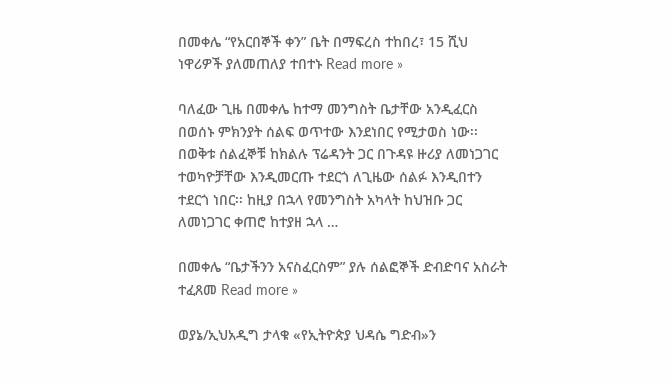በመቀሌ “የአርበኞች ቀን” ቤት በማፍረስ ተከበረ፣ 15 ሺህ ነዋሪዎች ያለመጠለያ ተበተኑ Read more »

ባለፈው ጊዜ በመቀሌ ከተማ መንግስት ቤታቸው አንዲፈርስ በወሰኑ ምክንያት ሰልፍ ወጥተው እንደነበር የሚታወስ ነው፡፡ በወቅቱ ሰልፈኞቹ ከክልሉ ፕሬዳንት ጋር በጉዳዩ ዙሪያ ለመነጋገር ተወካዮቻቸው እንዲመርጡ ተደርጎ ለጊዜው ሰልፉ እንዲበተን ተደርጎ ነበር፡፡ ከዚያ በኋላ የመንግስት አካላት ከህዝቡ ጋር ለመነጋገር ቀጠሮ ከተያዘ ኋላ …

በመቀሌ “ቤታችንን አናስፈርስም” ያሉ ሰልፎኞች ድብድባና አስራት ተፈጸመ Read more »

ወያኔ/ኢህአዲግ ታላቁ «የኢትዮጵያ ህዳሴ ግድብ»ን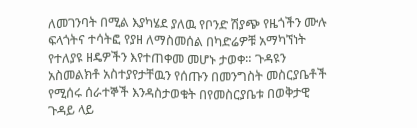ለመገንባት በሚል እያካሄደ ያለዉ የቦንድ ሽያጭ የዜጎችን ሙሉ ፍላጎትና ተሳትፎ የያዘ ለማስመሰል በካድሬዎቹ አማካኘነት የተለያዩ ዘዴዎችን እየተጠቀመ መሆኑ ታወቀ። ጉዳዩን አስመልክቶ አስተያየታቸዉን የሰጡን በመንግስት መስርያቤቶች የሚሰሩ ሰራተኞች እንዳስታወቁት በየመስርያቤቱ በወቅታዊ ጉዳይ ላይ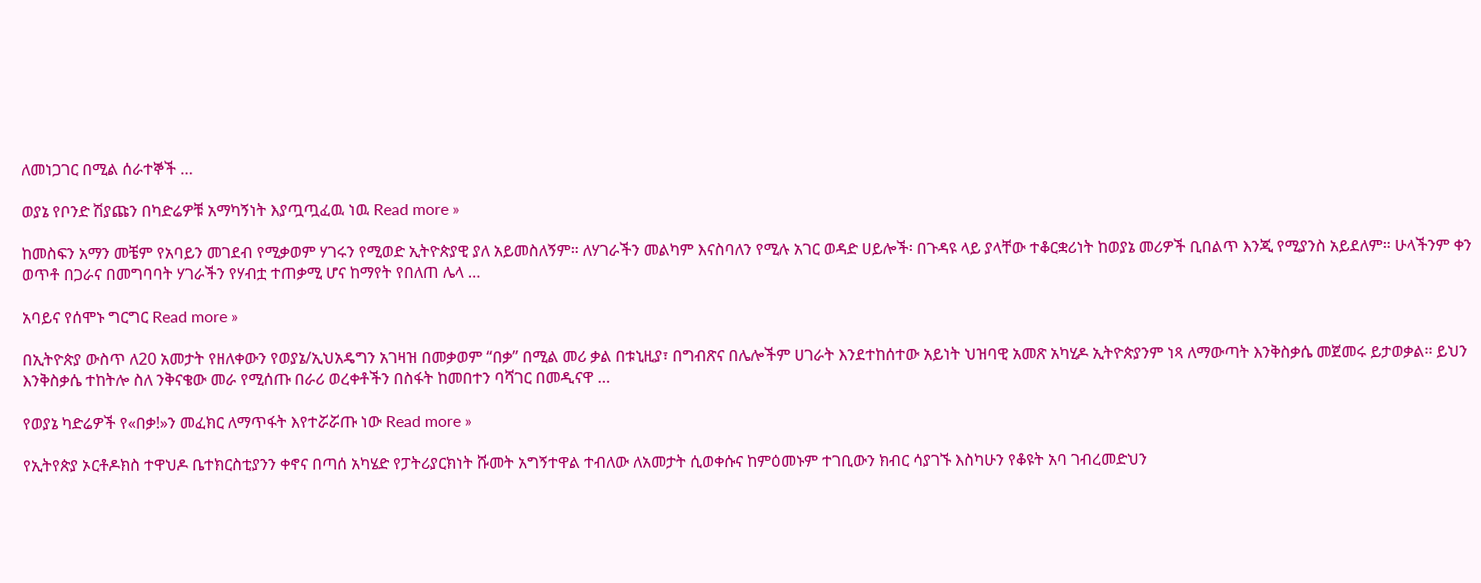ለመነጋገር በሚል ሰራተኞች …

ወያኔ የቦንድ ሽያጩን በካድሬዎቹ አማካኝነት እያጧጧፈዉ ነዉ Read more »

ከመስፍን አማን መቼም የአባይን መገደብ የሚቃወም ሃገሩን የሚወድ ኢትዮጵያዊ ያለ አይመስለኝም። ለሃገራችን መልካም እናስባለን የሚሉ አገር ወዳድ ሀይሎች፡ በጉዳዩ ላይ ያላቸው ተቆርቋሪነት ከወያኔ መሪዎች ቢበልጥ እንጂ የሚያንስ አይደለም። ሁላችንም ቀን ወጥቶ በጋራና በመግባባት ሃገራችን የሃብቷ ተጠቃሚ ሆና ከማየት የበለጠ ሌላ …

አባይና የሰሞኑ ግርግር Read more »

በኢትዮጵያ ውስጥ ለ20 አመታት የዘለቀውን የወያኔ/ኢህአዴግን አገዛዝ በመቃወም “በቃ” በሚል መሪ ቃል በቱኒዚያ፣ በግብጽና በሌሎችም ሀገራት እንደተከሰተው አይነት ህዝባዊ አመጽ አካሂዶ ኢትዮጵያንም ነጻ ለማውጣት እንቅስቃሴ መጀመሩ ይታወቃል፡፡ ይህን እንቅስቃሴ ተከትሎ ስለ ንቅናቄው መራ የሚሰጡ በራሪ ወረቀቶችን በስፋት ከመበተን ባሻገር በመዲናዋ …

የወያኔ ካድሬዎች የ«በቃ!»ን መፈክር ለማጥፋት እየተሯሯጡ ነው Read more »

የኢትየጵያ ኦርቶዶክስ ተዋህዶ ቤተክርስቲያንን ቀኖና በጣሰ አካሄድ የፓትሪያርክነት ሹመት አግኝተዋል ተብለው ለአመታት ሲወቀሱና ከምዕመኑም ተገቢውን ክብር ሳያገኙ እስካሁን የቆዩት አባ ገብረመድህን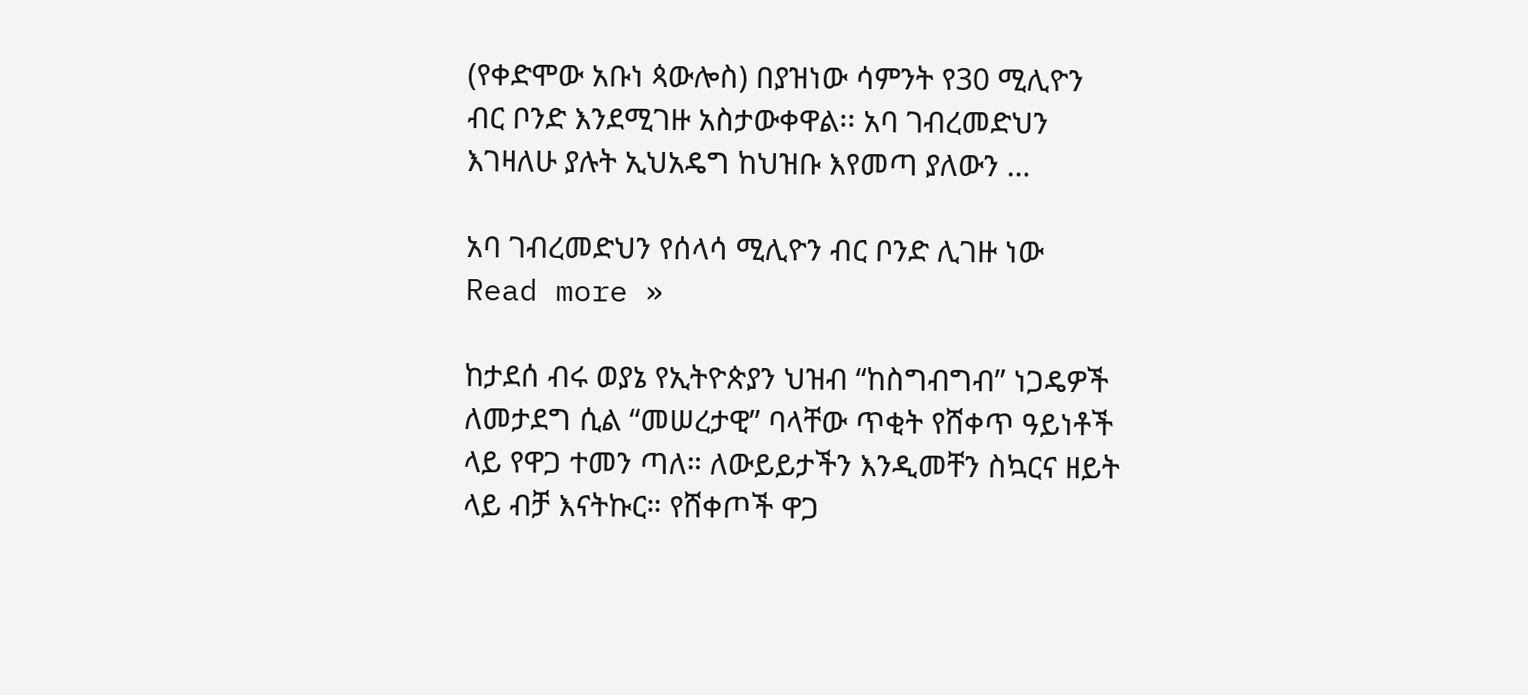(የቀድሞው አቡነ ጳውሎስ) በያዝነው ሳምንት የ30 ሚሊዮን ብር ቦንድ እንደሚገዙ አስታውቀዋል፡፡ አባ ገብረመድህን እገዛለሁ ያሉት ኢህአዴግ ከህዝቡ እየመጣ ያለውን …

አባ ገብረመድህን የሰላሳ ሚሊዮን ብር ቦንድ ሊገዙ ነው Read more »

ከታደሰ ብሩ ወያኔ የኢትዮጵያን ህዝብ “ከስግብግብ” ነጋዴዎች ለመታደግ ሲል “መሠረታዊ” ባላቸው ጥቂት የሸቀጥ ዓይነቶች ላይ የዋጋ ተመን ጣለ። ለውይይታችን እንዲመቸን ስኳርና ዘይት ላይ ብቻ እናትኩር። የሸቀጦች ዋጋ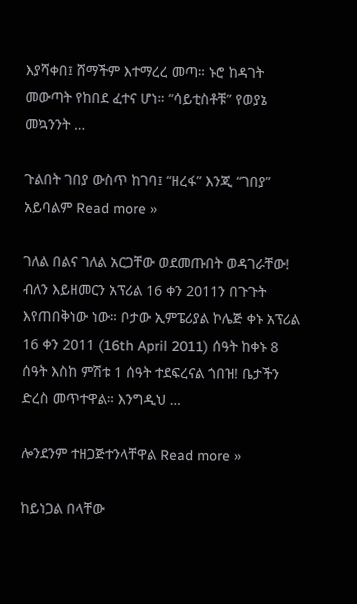እያሻቀበ፤ ሸማችም እተማረረ መጣ። ኑሮ ከዳገት መውጣት የከበደ ፈተና ሆነ። “ሳይቲስቶቹ” የወያኔ መኳንንት …

ጉልበት ገበያ ውስጥ ከገባ፤ “ዘረፋ” እንጂ “ገበያ” አይባልም Read more »

ገለል በልና ገለል አርጋቸው ወደመጡበት ወዳገራቸው! ብለን እይዘመርን አፕሪል 16 ቀን 2011ን በጉጉት እየጠበቅነው ነው። ቦታው ኢምፔሪያል ኮሌጅ ቀኑ አፕሪል 16 ቀን 2011 (16th April 2011) ሰዓት ከቀኑ 8 ሰዓት እስከ ምሽቱ 1 ሰዓት ተደፍረናል ጎበዝ! ቤታችን ድረስ መጥተዋል። እንግዲህ …

ሎንደንም ተዘጋጅተንላቸዋል Read more »

ከይነጋል በላቸው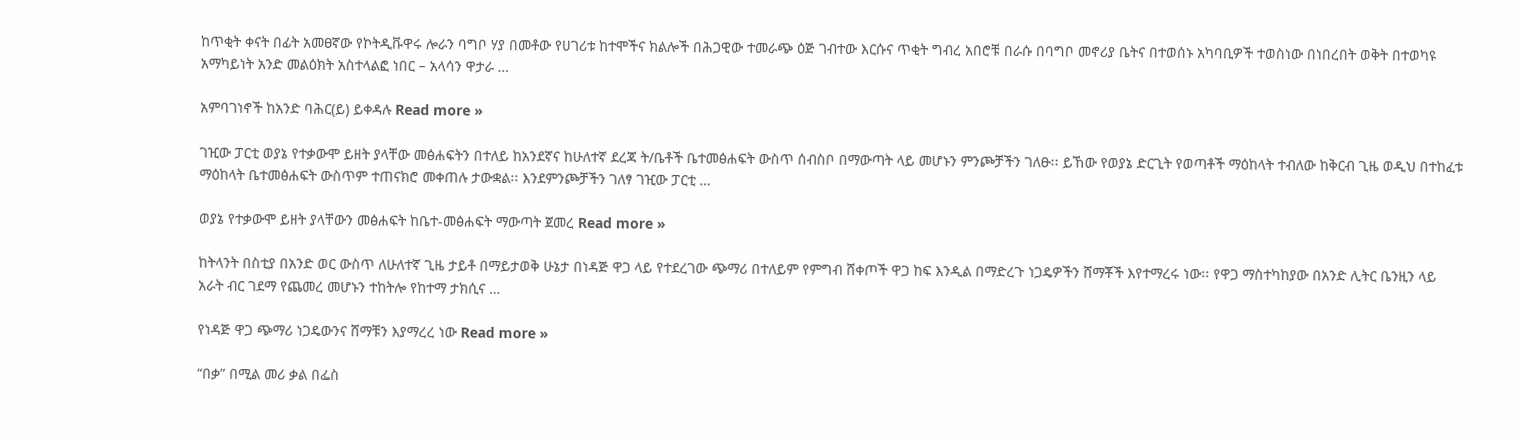ከጥቂት ቀናት በፊት አመፀኛው የኮትዲቩዋሩ ሎራን ባግቦ ሃያ በመቶው የሀገሪቱ ከተሞችና ክልሎች በሕጋዊው ተመራጭ ዕጅ ገብተው እርሱና ጥቂት ግብረ አበሮቹ በራሱ በባግቦ መኖሪያ ቤትና በተወሰኑ አካባቢዎች ተወስነው በነበረበት ወቅት በተወካዩ አማካይነት አንድ መልዕክት አስተላልፎ ነበር – አላሳን ዋታራ …

አምባገነኖች ከአንድ ባሕር(ይ) ይቀዳሉ Read more »

ገዢው ፓርቲ ወያኔ የተቃውሞ ይዘት ያላቸው መፅሐፍትን በተለይ ከአንደኛና ከሁለተኛ ደረጃ ት/ቤቶች ቤተመፅሐፍት ውስጥ ሰብስቦ በማውጣት ላይ መሆኑን ምንጮቻችን ገለፁ፡፡ ይኸው የወያኔ ድርጊት የወጣቶች ማዕከላት ተብለው ከቅርብ ጊዜ ወዲህ በተከፈቱ ማዕከላት ቤተመፅሐፍት ውስጥም ተጠናክሮ መቀጠሉ ታውቋል፡፡ እንደምንጮቻችን ገለፃ ገዢው ፓርቲ …

ወያኔ የተቃውሞ ይዘት ያላቸውን መፅሐፍት ከቤተ-መፅሐፍት ማውጣት ጀመረ Read more »

ከትላንት በስቲያ በአንድ ወር ውስጥ ለሁለተኛ ጊዜ ታይቶ በማይታወቅ ሁኔታ በነዳጅ ዋጋ ላይ የተደረገው ጭማሪ በተለይም የምግብ ሸቀጦች ዋጋ ከፍ እንዲል በማድረጉ ነጋዴዎችን ሸማቾች እየተማረሩ ነው፡፡ የዋጋ ማስተካከያው በአንድ ሊትር ቤንዚን ላይ አራት ብር ገደማ የጨመረ መሆኑን ተከትሎ የከተማ ታክሲና …

የነዳጅ ዋጋ ጭማሪ ነጋዴውንና ሸማቹን እያማረረ ነው Read more »

“በቃ” በሚል መሪ ቃል በፌስ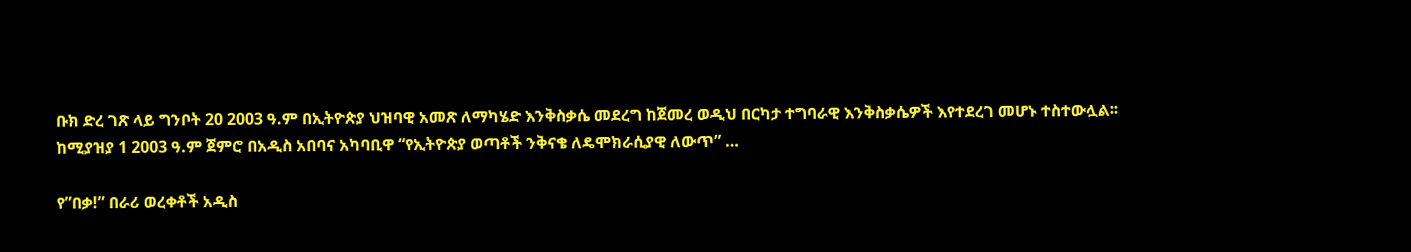ቡክ ድረ ገጽ ላይ ግንቦት 20 2003 ዓ.ም በኢትዮጵያ ህዝባዊ አመጽ ለማካሄድ እንቅስቃሴ መደረግ ከጀመረ ወዲህ በርካታ ተግባራዊ እንቅስቃሴዎች እየተደረገ መሆኑ ተስተውሏል፡፡ ከሚያዝያ 1 2003 ዓ.ም ጀምሮ በአዲስ አበባና አካባቢዋ “የኢትዮጵያ ወጣቶች ንቅናቄ ለዴሞክራሲያዊ ለውጥ” …

የ”በቃ!” በራሪ ወረቀቶች አዲስ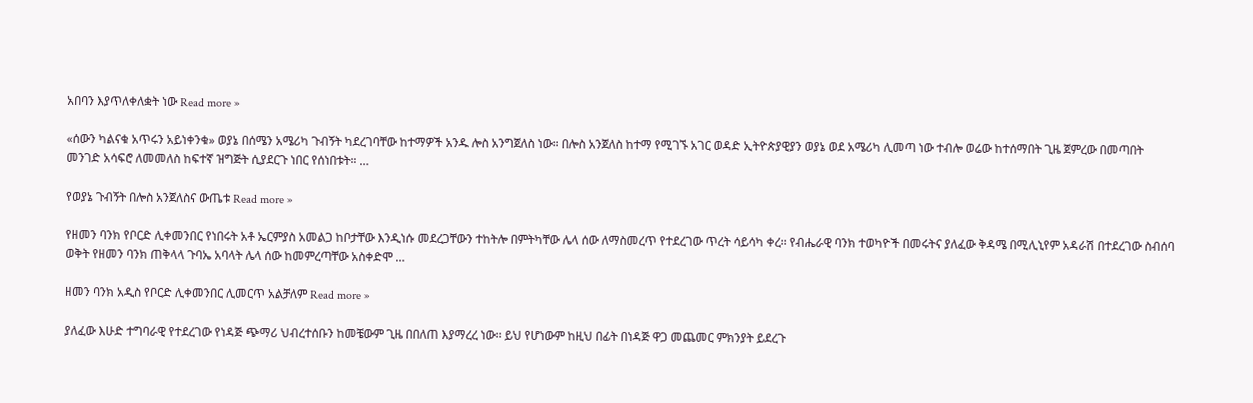አበባን እያጥለቀለቋት ነው Read more »

«ሰውን ካልናቁ አጥሩን አይነቀንቁ» ወያኔ በሰሜን አሜሪካ ጉብኝት ካደረገባቸው ከተማዎች አንዱ ሎስ አንግጀለስ ነው። በሎስ አንጀለስ ከተማ የሚገኙ አገር ወዳድ ኢትዮጵያዊያን ወያኔ ወደ አሜሪካ ሊመጣ ነው ተብሎ ወሬው ከተሰማበት ጊዜ ጀምረው በመጣበት መንገድ አሳፍሮ ለመመለስ ከፍተኛ ዝግጅት ሲያደርጉ ነበር የሰነበቱት። …

የወያኔ ጉብኝት በሎስ አንጀለስና ውጤቱ Read more »

የዘመን ባንክ የቦርድ ሊቀመንበር የነበሩት አቶ ኤርምያስ አመልጋ ከቦታቸው እንዲነሱ መደረጋቸውን ተከትሎ በምትካቸው ሌላ ሰው ለማስመረጥ የተደረገው ጥረት ሳይሳካ ቀረ፡፡ የብሔራዊ ባንክ ተወካዮች በመሩትና ያለፈው ቅዳሜ በሚሊኒየም አዳራሽ በተደረገው ስብሰባ ወቅት የዘመን ባንክ ጠቅላላ ጉባኤ አባላት ሌላ ሰው ከመምረጣቸው አስቀድሞ …

ዘመን ባንክ አዲስ የቦርድ ሊቀመንበር ሊመርጥ አልቻለም Read more »

ያለፈው እሁድ ተግባራዊ የተደረገው የነዳጅ ጭማሪ ህብረተሰቡን ከመቼውም ጊዜ በበለጠ እያማረረ ነው፡፡ ይህ የሆነውም ከዚህ በፊት በነዳጅ ዋጋ መጨመር ምክንያት ይደረጉ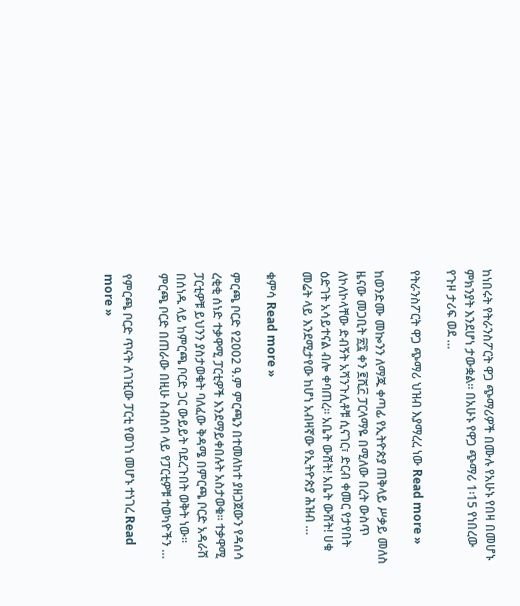ከነበሩት የትራንስፖርት ዋጋ ጭማሪዎች በሙሉ የአሁኑ የበዛ በመሆኑ ምክንያት እንደሆነ ታውቋል፡፡ በአሁኑ የዋጋ ጭማሪ 1፡15 የነበረው የጉዞ ታሪፍ ወደ …

የትራንስፖርት ዋጋ ጭማሪ ህዝብ እያማረረ ነው Read more »

ከወንድሙ መኰንን ለማጁ ቀጣፊ የኢትዮጵያ ጠቅላይ ሥቃይ መለስ ዜናው መጋቢት ፳፯ ቀን ፪ሺ፫ ፓርላማዬ በሚለው በረት ውስጥ ለኮለኮላቸው ድብኝት አሻንጉሊቶቹ ሲናገር፣ ድርብ ቀመር የታየበት ዕድገት አሳይተናል ብሎ ቀባጠረ። አቤት ውሸት! አቤት ውሸት! ሀቁ መሬት ላይ እንደሚታየው ከሆነ አብዛኛው የኢትዮጵያ ሕዝብ …

ቁምሳ Read more »

ምርጫ ቦርድ የ2002 ዓ.ም ምርጫን በተመለከተ ያዘጋጀውን የዳሰሳ ረቂቂ ሰነድ ተቃዋሚ ፓርቲዎች እንደማይቀበሉት አስታወቁ፡፡ ተቃዋሚ ፓርቲዎቹ ይህንን ያስታወቁት ባለፈው ቅዳሜ በምርጫ ቦርድ አዳራሽ በሰነዱ ላይ ከምርጫ ቦርድ ጋር ውይይት ባደረጉበት ወቅት ነው፡፡ ምርጫ ቦርድ በጠራው በዚሁ ስብሰባ ላይ የፓርቲዎቹ ተወካዮችን …

የምርጫ ቦርድ ጥናት ለገዢው ፓርቲ የወገነ መሆኑ ተነገረ Read more »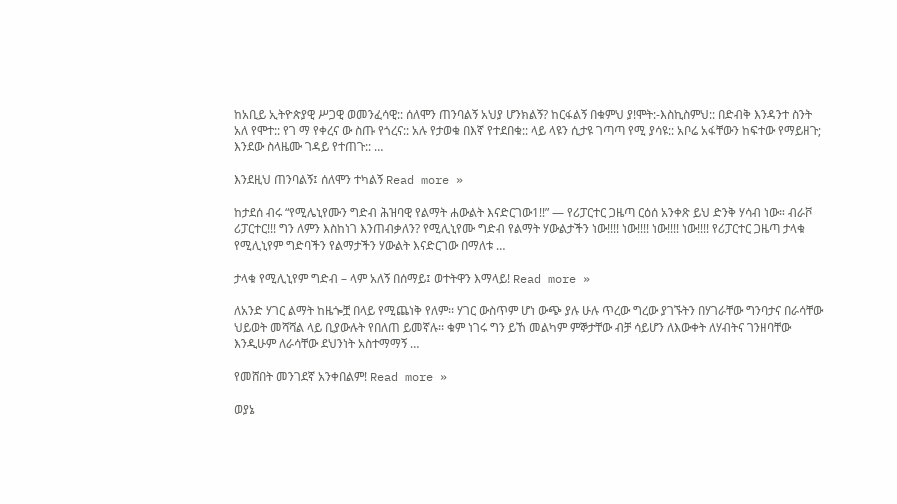ከአቢይ ኢትዮጵያዊ ሥጋዊ ወመንፈሳዊ:: ሰለሞን ጠንባልኝ አህያ ሆንክልኝ? ከርፋልኝ በቁምህ ያ!ሞት:-እስኪስምህ:: በድብቅ እንዳንተ ስንት አለ የሞተ:: የገ ማ የቀረና ው ስጡ የጎረና:: አሉ የታወቁ በእኛ የተደበቁ:: ላይ ላዩን ሲታዩ ገጣጣ የሚ ያሳዩ:: አቦሬ አፋቸውን ከፍተው የማይዘጉ; እንደው ስላዜሙ ገዳይ የተጠጉ:: …

እንደዚህ ጠንባልኝ፤ ሰለሞን ተካልኝ Read more »

ከታደሰ ብሩ “የሚሌኒየሙን ግድብ ሕዝባዊ የልማት ሐውልት እናድርገው1!!” — የሪፓርተር ጋዜጣ ርዕሰ አንቀጽ ይህ ድንቅ ሃሳብ ነው። ብራቮ ሪፓርተር!!! ግን ለምን እስከነገ እንጠብቃለን? የሚሊኒየሙ ግድብ የልማት ሃውልታችን ነው!!!! ነው!!!! ነው!!!! ነው!!!! የሪፓርተር ጋዜጣ ታላቁ የሚሊኒየም ግድባችን የልማታችን ሃውልት እናድርገው በማለቱ …

ታላቁ የሚሊኒየም ግድብ – ላም አለኝ በሰማይ፤ ወተትዋን እማላይ! Read more »

ለአንድ ሃገር ልማት ከዜጐቿ በላይ የሚጨነቅ የለም፡፡ ሃገር ውስጥም ሆነ ውጭ ያሉ ሁሉ ጥረው ግረው ያገኙትን በሃገራቸው ግንባታና በራሳቸው ህይወት መሻሻል ላይ ቢያውሉት የበለጠ ይመኛሉ፡፡ ቁም ነገሩ ግን ይኸ መልካም ምኞታቸው ብቻ ሳይሆን ለእውቀት ለሃብትና ገንዘባቸው እንዲሁም ለራሳቸው ደህንነት አስተማማኝ …

የመሸበት መንገደኛ አንቀበልም! Read more »

ወያኔ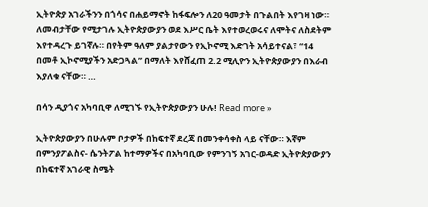ኢትዮጵያ አገራችንን በጎሳና በሐይማኖት ከፋፍሎን ለ20 ዓመታት በጉልበት እየገዛ ነው። ለመብታቸው የሚታገሉ ኢትዮጵያውያን ወደ እሥር ቤት እየተወረወሩና ለሞትና ለስደትም እየተዳረጉ ይገኛሉ። በየትም ዓለም ያልታየውን የኢኮኖሚ እድገት አሳይተናል፣ “14 በመቶ ኢኮኖሚያችን አድጋጓል” በማለት እየሸፈጠ 2.2 ሚሊዮን ኢትዮጵያውያን በእራብ እያለቁ ናቸው። …

በሳን ዲያጎና አካባቢዋ ለሚገኙ የኢትዮጵያውያን ሁሉ! Read more »

ኢትዮጵያውያን በሁሉም ቦታዎች በከፍተኛ ደረጃ በመንቀሳቀስ ላይ ናቸው። እኛም በምንያፖልስና- ሴንትፖል ከተማዎችና በአካባቢው የምንገኝ አገር-ወዳድ ኢትዮጵያውያን በከፍተኛ አገራዊ ስሜት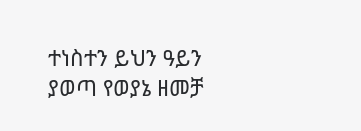ተነስተን ይህን ዓይን ያወጣ የወያኔ ዘመቻ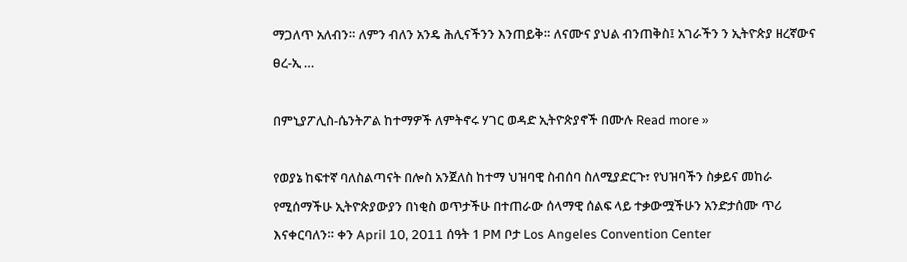ማጋለጥ አለብን። ለምን ብለን አንዴ ሕሊናችንን እንጠይቅ። ለናሙና ያህል ብንጠቅስ፤ አገራችን ን ኢትዮጵያ ዘረኛውና ፀረ-ኢ …

በምኒያፖሊስ-ሴንትፖል ከተማዎች ለምትኖሩ ሃገር ወዳድ ኢትዮጵያኖች በሙሉ Read more »

የወያኔ ከፍተኛ ባለስልጣናት በሎስ አንጀለስ ከተማ ህዝባዊ ስብሰባ ስለሚያድርጉ፣ የህዝባችን ስቃይና መከራ የሚሰማችሁ ኢትዮጵያውያን በነቂስ ወጥታችሁ በተጠራው ሰላማዊ ሰልፍ ላይ ተቃውሟችሁን አንድታሰሙ ጥሪ እናቀርባለን። ቀን April 10, 2011 ሰዓት 1 PM ቦታ Los Angeles Convention Center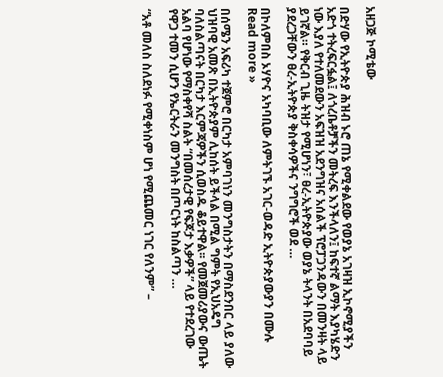አዘጋጅ ኮሚቴው

በድሃው የኢትዮጵያ ሕዝብ ኑሮ ጠኔ የሚቀልደው የወያኔ አገዛዝ ኢኮኖሚያችን አድጎ ተትረፍርፏል፤ ለጎረቤቶቻችን መትረፍ እንችላለን፤ ከፍተኛ ልማት እያካሄድን ነው እያለ የተለመደውን አፍዝዝ አደንግዝና አሰልች ፕሮፓጋንዳውን በመንዛት ላይ ይገኛል። የቅርብ ጊዜ ትዝታ የሚሆነን፣ ፀረ-ኢትዮጵያው ወያኔ ትላንት በአደባባይ ያደረጋቸውን ፀረ-ኢትዮጵያ ቅስቀሳዎችና ንግግሮች ወደ …

በኮለምበስ ኦሃዮና አካባቢው ለምትገኙ አገር-ወዳድ ኢትዮጵያውያን በሙሉ Read more »

በሰሜን አፍሪካ ተጀምሮ በርካታ አምባገነን መንግስታትን በማስደንበር ላይ ያለው ህዝባዊ አመጽ በኢትዮጵያም ሊከሰት ይችላል በሚል ግምት የኢህአዴግ ባለስልጣናት በርካታ እርምጃዎችን ሲወስዱ ቆይተዋል፡፡ የመጀመሪያውና ውጤት አልባ የሆነው የማስቀየሻ ስልት “በመሰረታዊ የፍጆታ እቃዎች” ላይ የተደረገው የዋጋ ተመን ሲሆን የኤርትራን መንግስት በጦርነት ከስልጣን …

“አቶ መለስ ስለደነፉ የሚቀነስም ሆነ የሚጨመር ነገር የለንም” –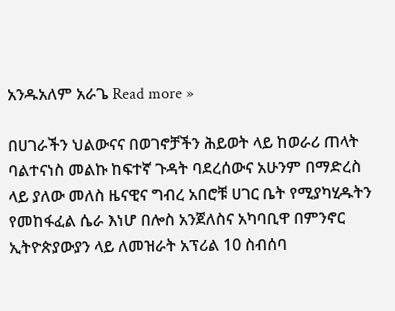አንዱአለም አራጌ Read more »

በሀገራችን ህልውናና በወገኖቻችን ሕይወት ላይ ከወራሪ ጠላት ባልተናነስ መልኩ ከፍተኛ ጉዳት ባደረሰውና አሁንም በማድረስ ላይ ያለው መለስ ዜናዊና ግብረ አበሮቹ ሀገር ቤት የሚያካሂዱትን የመከፋፈል ሴራ እነሆ በሎስ አንጀለስና አካባቢዋ በምንኖር ኢትዮጵያውያን ላይ ለመዝራት አፕሪል 10 ስብሰባ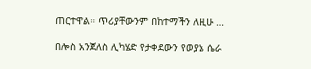ጠርተዋል። ጥሪያቸውንም በከተማችን ለዚሁ …

በሎስ አንጀለስ ሊካሄድ የታቀደውን የወያኔ ሴራ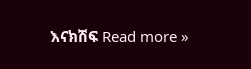እናክሽፍ Read more »